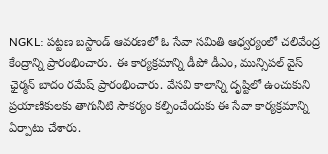NGKL: పట్టణ బస్టాండ్ ఆవరణలో ఓ సేవా సమితి ఆధ్వర్యంలో చలివేంద్ర కేంద్రాన్ని ప్రారంభించారు. ఈ కార్యక్రమాన్ని డీపో డీఎం, మున్సిపల్ వైస్ ఛైర్మన్ బాదం రమేష్ ప్రారంభించారు. వేసవి కాలాన్ని దృష్టిలో ఉంచుకుని ప్రయాణికులకు తాగునీటి సౌకర్యం కల్పించేందుకు ఈ సేవా కార్యక్రమాన్ని ఏర్పాటు చేశారు.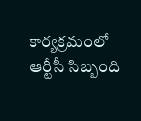కార్యక్రమంలో ఆర్టీసీ సిబ్బంది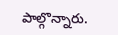పాల్గొన్నారు.